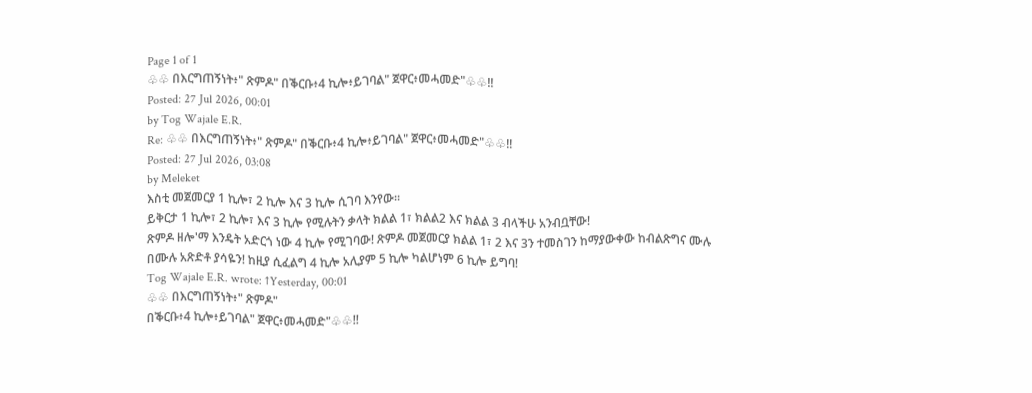Page 1 of 1
♧♧ በእርግጠኝነት፥" ጽምዶ" በቕርቡ፥4 ኪሎ፥ይገባል" ጀዋር፥መሓመድ"♧♧!!
Posted: 27 Jul 2026, 00:01
by Tog Wajale E.R.
Re: ♧♧ በእርግጠኝነት፥" ጽምዶ" በቕርቡ፥4 ኪሎ፥ይገባል" ጀዋር፥መሓመድ"♧♧!!
Posted: 27 Jul 2026, 03:08
by Meleket
እስቲ መጀመርያ 1 ኪሎ፣ 2 ኪሎ እና 3 ኪሎ ሲገባ እንየው።
ይቅርታ 1 ኪሎ፣ 2 ኪሎ፣ እና 3 ኪሎ የሚሉትን ቃላት ክልል 1፣ ክልል2 እና ክልል 3 ብላችሁ አንብቧቸው!
ጽምዶ ዘሎ'ማ እንዴት አድርጎ ነው 4 ኪሎ የሚገባው! ጽምዶ መጀመርያ ክልል 1፣ 2 እና 3ን ተመስገን ከማያውቀው ከብልጽግና ሙሉ በሙሉ አጽድቶ ያሳዬን! ከዚያ ሲፈልግ 4 ኪሎ አሊያም 5 ኪሎ ካልሆነም 6 ኪሎ ይግባ!
Tog Wajale E.R. wrote: ↑Yesterday, 00:01
♧♧ በእርግጠኝነት፥" ጽምዶ"
በቕርቡ፥4 ኪሎ፥ይገባል" ጀዋር፥መሓመድ"♧♧!!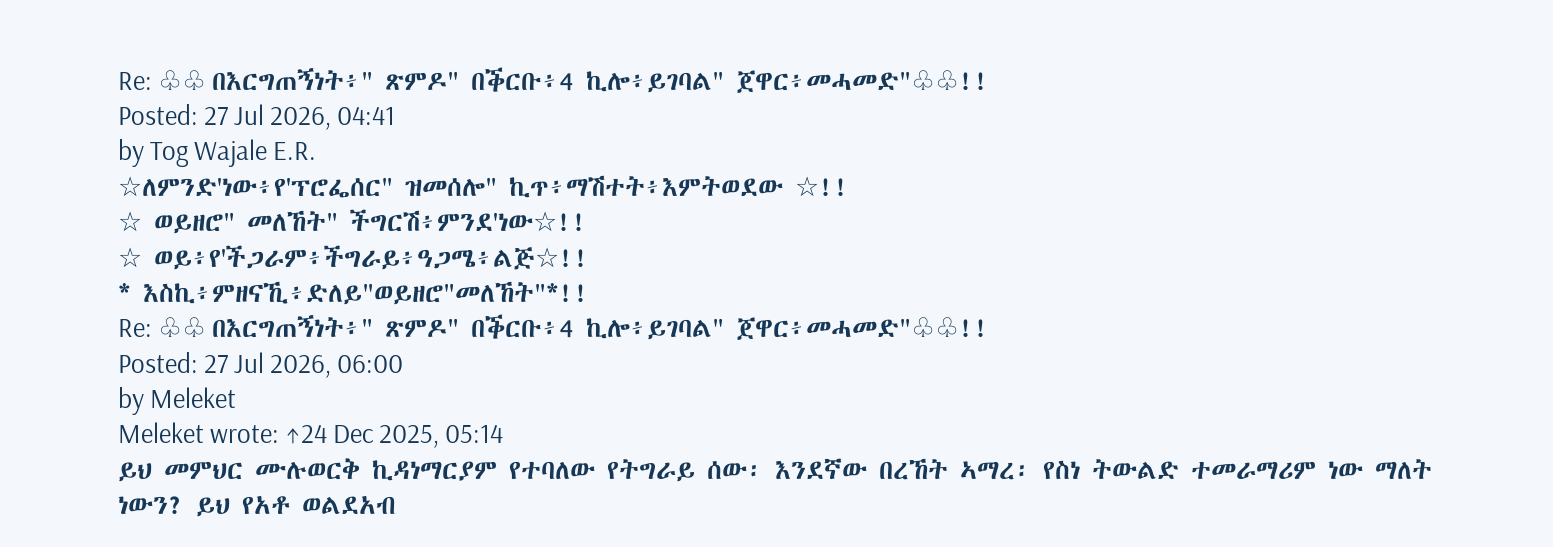Re: ♧♧ በእርግጠኝነት፥" ጽምዶ" በቕርቡ፥4 ኪሎ፥ይገባል" ጀዋር፥መሓመድ"♧♧!!
Posted: 27 Jul 2026, 04:41
by Tog Wajale E.R.
☆ለምንድ'ነው፥የ'ፕሮፌሰር" ዝመሰሎ" ኪጥ፥ማሽተት፥እምትወደው ☆!!
☆ ወይዘሮ" መለኸት" ችግርሽ፥ምንደ'ነው☆!!
☆ ወይ፥የ'ችጋራም፥ችግራይ፥ዓጋሜ፥ልጅ☆!!
* እስኪ፥ምዘናኺ፥ድለይ"ወይዘሮ"መለኸት"*!!
Re: ♧♧ በእርግጠኝነት፥" ጽምዶ" በቕርቡ፥4 ኪሎ፥ይገባል" ጀዋር፥መሓመድ"♧♧!!
Posted: 27 Jul 2026, 06:00
by Meleket
Meleket wrote: ↑24 Dec 2025, 05:14
ይህ መምህር ሙሉወርቅ ኪዳነማርያም የተባለው የትግራይ ሰው፡ እንደኛው በረኸት ኣማረ፡ የስነ ትውልድ ተመራማሪም ነው ማለት ነውን? ይህ የአቶ ወልደአብ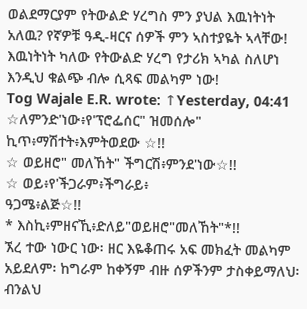ወልደማርያም የትውልድ ሃረግስ ምን ያህል እዉነትነት አለዉ? የኛዎቹ ዓዲ-ዛርና ሰዎች ምን ኣስተያዬት ኣላቸው! እዉነትነት ካለው የትውልድ ሃረግ የታሪክ ኣካል ስለሆነ እንዲህ ቁልጭ ብሎ ሲጻፍ መልካም ነው!
Tog Wajale E.R. wrote: ↑Yesterday, 04:41
☆ለምንድ'ነው፥የ'ፕሮፌሰር" ዝመሰሎ" ኪጥ፥ማሽተት፥እምትወደው ☆!!
☆ ወይዘሮ" መለኸት" ችግርሽ፥ምንደ'ነው☆!!
☆ ወይ፥የ'ችጋራም፥ችግራይ፥
ዓጋሜ፥ልጅ☆!!
* እስኪ፥ምዘናኺ፥ድለይ"ወይዘሮ"መለኸት"*!!
ኧረ ተው ነውር ነው፡ ዘር እዬቆጠሩ አፍ መክፈት መልካም አይደለም፡ ከግራም ከቀኝም ብዙ ሰዎችንም ታስቀይማለህ፡
ብንልህ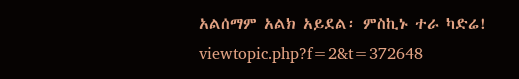አልሰማም አልክ አይደል፡ ምስኪኑ ተራ ካድሬ! viewtopic.php?f=2&t=372648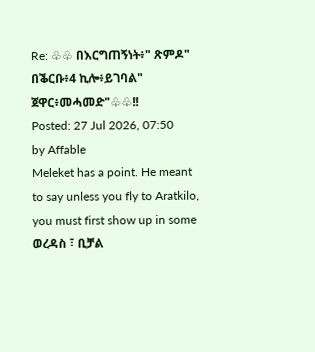Re: ♧♧ በእርግጠኝነት፥" ጽምዶ" በቕርቡ፥4 ኪሎ፥ይገባል" ጀዋር፥መሓመድ"♧♧!!
Posted: 27 Jul 2026, 07:50
by Affable
Meleket has a point. He meant to say unless you fly to Aratkilo, you must first show up in some ወረዳስ ፣ ቢቻል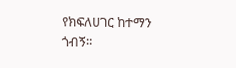የክፍለሀገር ከተማን ጎብኝ።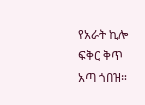የአራት ኪሎ ፍቅር ቅጥ አጣ ጎበዝ።